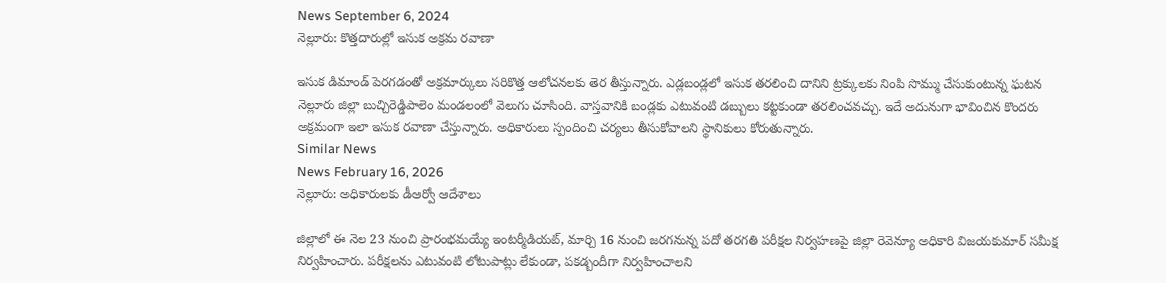News September 6, 2024
నెల్లూరు: కొత్తదారుల్లో ఇసుక అక్రమ రవాణా

ఇసుక డిమాండ్ పెరగడంతో అక్రమార్కులు సరికొత్త ఆలోచనలకు తెర తీస్తున్నారు. ఎడ్లబండ్లలో ఇసుక తరలించి దానిని ట్రక్కులకు నింపి సొమ్ము చేసుకుంటున్న ఘటన నెల్లూరు జిల్లా బుచ్చిరెడ్డిపాలెం మండలంలో వెలుగు చూసింది. వాస్తవానికి బండ్లకు ఎటువంటి డబ్బులు కట్టకుండా తరలించవచ్చు. ఇదే అదునుగా భావించిన కొందరు అక్రమంగా ఇలా ఇసుక రవాణా చేస్తున్నారు. అధికారులు స్పందించి చర్యలు తీసుకోవాలని స్థానికులు కోరుతున్నారు.
Similar News
News February 16, 2026
నెల్లూరు: అధికారులకు డీఆర్వో ఆదేశాలు

జిల్లాలో ఈ నెల 23 నుంచి ప్రారంభమయ్యే ఇంటర్మీడియట్, మార్చి 16 నుంచి జరగనున్న పదో తరగతి పరీక్షల నిర్వహణపై జిల్లా రెవెన్యూ అధికారి విజయకుమార్ సమీక్ష నిర్వహించారు. పరీక్షలను ఎటువంటి లోటుపాట్లు లేకుండా, పకడ్బందీగా నిర్వహించాలని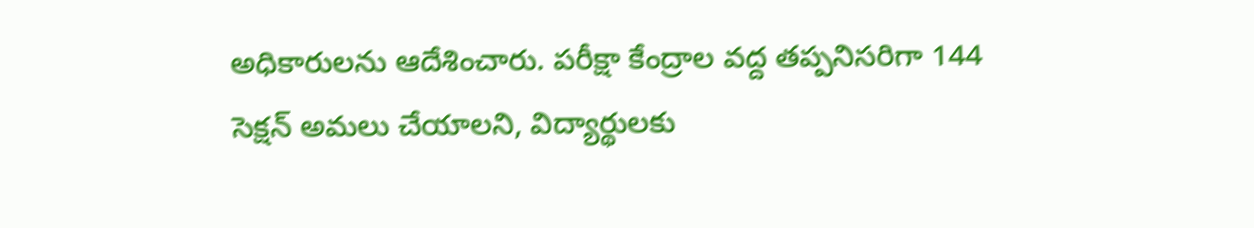అధికారులను ఆదేశించారు. పరీక్షా కేంద్రాల వద్ద తప్పనిసరిగా 144 సెక్షన్ అమలు చేయాలని, విద్యార్థులకు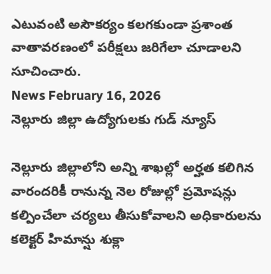ఎటువంటి అసౌకర్యం కలగకుండా ప్రశాంత వాతావరణంలో పరీక్షలు జరిగేలా చూడాలని సూచించారు.
News February 16, 2026
నెల్లూరు జిల్లా ఉద్యోగులకు గుడ్ న్యూస్

నెల్లూరు జిల్లాలోని అన్ని శాఖల్లో అర్హత కలిగిన వారందరికీ రానున్న నెల రోజుల్లో ప్రమోషన్లు కల్పించేలా చర్యలు తీసుకోవాలని అధికారులను కలెక్టర్ హిమాన్షు శుక్లా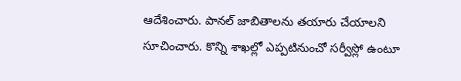ఆదేశించారు. పానల్ జాబితాలను తయారు చేయాలని సూచించారు. కొన్ని శాఖల్లో ఎప్పటినుంచో సర్వీస్లో ఉంటూ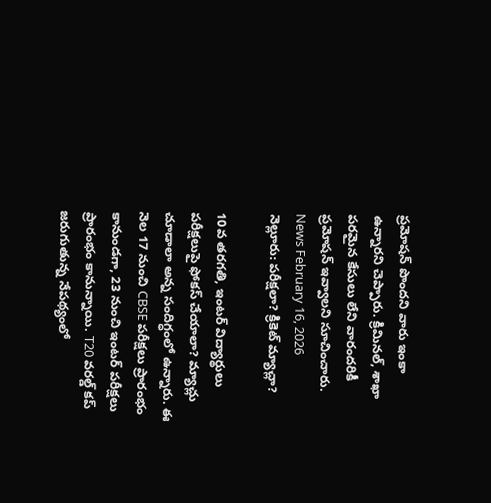ప్రమోషన్ పొందని వారు ఇంకా ఉన్నారని చెప్పారు. క్రిమినల్, శాఖా పరమైన కేసులు లేని వారందరికీ ప్రమోషన్ ఇవ్వాలని సూచించారు.
News February 16, 2026
నెల్లూరు: పరీక్షలా? క్రికెట్ మ్యాచ్లా?

10వ తరగతి, ఇంటర్ విద్యార్థులు పరీక్షలుపై ఫోకస్ చేయాలా? మ్యాచ్లు చూడాలా అన్న సందిగ్ధంలో ఉన్నారు. ఈ నెల 17 నుంచి CBSE పరీక్షలు ప్రారంభం కానుండగా, 23 నుంచి ఇంటర్ పరీక్షలు ప్రారంభం కానున్నాయి. T20 వరల్డ్ కప్ జరుగుతున్న నేపథ్యంలో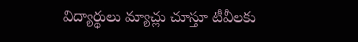విద్యార్థులు మ్యాచ్లు చూస్తూ టీవీలకు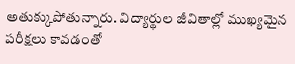అతుక్కుపోతున్నారు. విద్యార్థుల జీవితాల్లో ముఖ్యమైన పరీక్షలు కావడంతో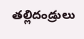తల్లిదండ్రులు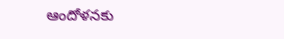ఆందోళనకు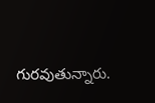గురవుతున్నారు.